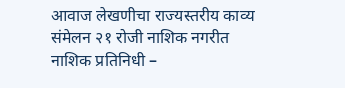आवाज लेखणीचा राज्यस्तरीय काव्य संमेलन २१ रोजी नाशिक नगरीत
नाशिक प्रतिनिधी –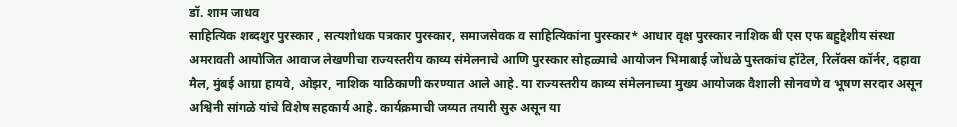डॉ. शाम जाधव
साहित्यिक शब्दशुर पुरस्कार , सत्यशोधक पत्रकार पुरस्कार, समाजसेवक व साहित्यिकांना पुरस्कार* आधार वृक्ष पुरस्कार नाशिक बी एस एफ बहुद्देशीय संस्था अमरावती आयोजित आवाज लेखणीचा राज्यस्तरीय काव्य संमेलनाचे आणि पुरस्कार सोहळ्याचे आयोजन भिमाबाई जोंधळे पुस्तकांच हॉटेल, रिलॅक्स कॉर्नर, दहावा मैल, मुंबई आग्रा हायवे, ओझर, नाशिक याठिकाणी करण्यात आले आहे. या राज्यस्तरीय काव्य संमेलनाच्या मुख्य आयोजक वैशाली सोनवणे व भूषण सरदार असून अश्विनी सांगळे यांचे विशेष सहकार्य आहे. कार्यक्रमाची जय्यत तयारी सुरु असून या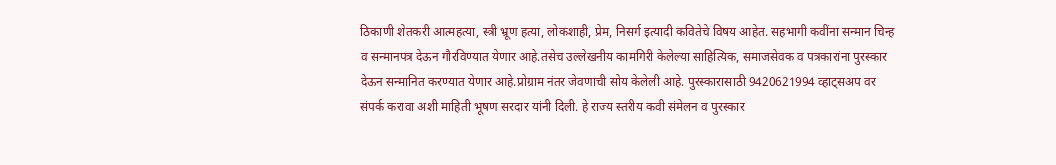ठिकाणी शेतकरी आत्महत्या, स्त्री भ्रूण हत्या, लोकशाही, प्रेम, निसर्ग इत्यादी कवितेचे विषय आहेत. सहभागी कवींना सन्मान चिन्ह व सन्मानपत्र देऊन गौरविण्यात येणार आहे.तसेच उल्लेखनीय कामगिरी केलेल्या साहित्यिक, समाजसेवक व पत्रकारांना पुरस्कार देऊन सन्मानित करण्यात येणार आहे.प्रोग्राम नंतर जेवणाची सोय केलेली आहे. पुरस्कारासाठी 9420621994 व्हाट्सअप वर संपर्क करावा अशी माहिती भूषण सरदार यांनी दिली. हे राज्य स्तरीय कवी संमेलन व पुरस्कार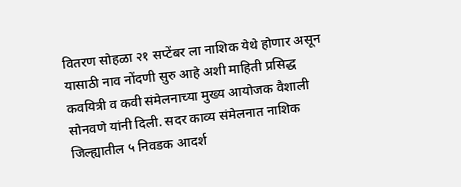वितरण सोहळा २१ सप्टेंबर ला नाशिक येथे होणार असून यासाठी नाव नोंदणी सुरु आहे अशी माहिती प्रसिद्ध कवयित्री व कवी संमेलनाच्या मुख्य आयोजक वैशाली सोनवणे यांनी दिली. सदर काव्य संमेलनात नाशिक जिल्ह्यातील ५ निवडक आदर्श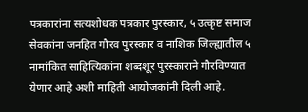पत्रकारांना सत्यशोधक पत्रकार पुरस्कार, ५ उत्कृष्ट समाज सेवकांना जनहित गौरव पुरस्कार व नाशिक जिल्ह्यातील ५ नामांकित साहित्यिकांना शब्दशूर पुरस्काराने गौरविण्यात येणार आहे अशी माहिती आयोजकांनी दिली आहे.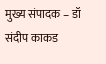मुख्य संपादक – डॉ संदीप काकड